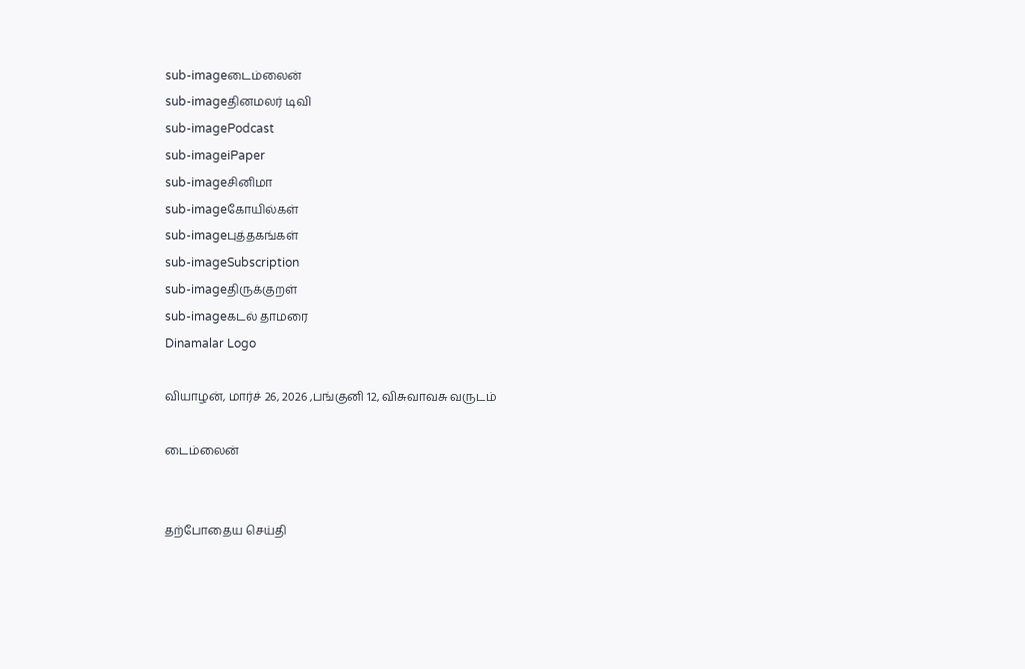sub-imageடைம்லைன்
sub-imageதினமலர் டிவி
sub-imagePodcast
sub-imageiPaper
sub-imageசினிமா
sub-imageகோயில்கள்
sub-imageபுத்தகங்கள்
sub-imageSubscription
sub-imageதிருக்குறள்
sub-imageகடல் தாமரை
Dinamalar Logo

வியாழன், மார்ச் 26, 2026 ,பங்குனி 12, விசுவாவசு வருடம்

டைம்லைன்


தற்போதைய செய்தி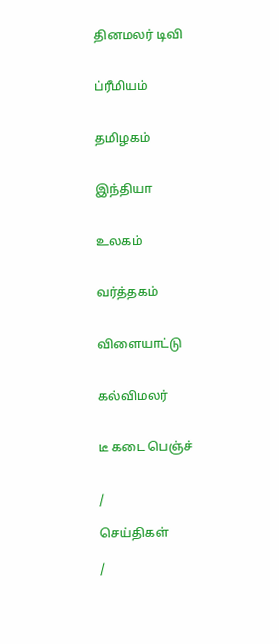தினமலர் டிவி


ப்ரீமியம்


தமிழகம்


இந்தியா


உலகம்


வர்த்தகம்


விளையாட்டு


கல்விமலர்


டீ கடை பெஞ்ச்


/

செய்திகள்

/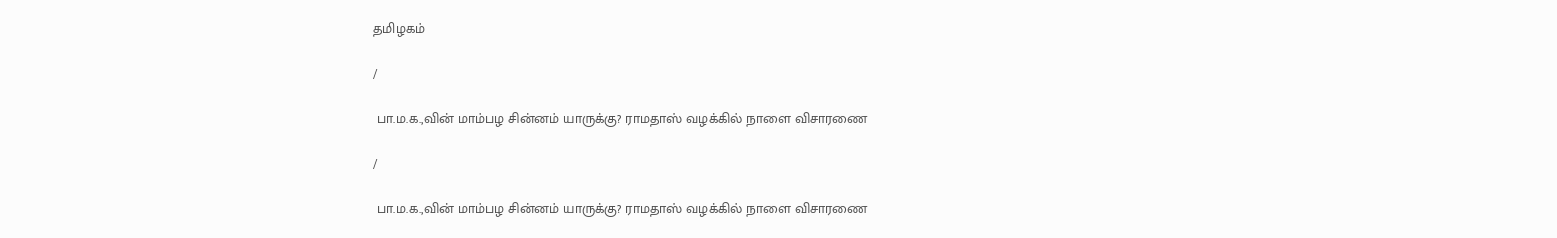தமிழகம்

/

 பா.ம.க.,வின் மாம்பழ சின்னம் யாருக்கு? ராமதாஸ் வழக்கில் நாளை விசாரணை

/

 பா.ம.க.,வின் மாம்பழ சின்னம் யாருக்கு? ராமதாஸ் வழக்கில் நாளை விசாரணை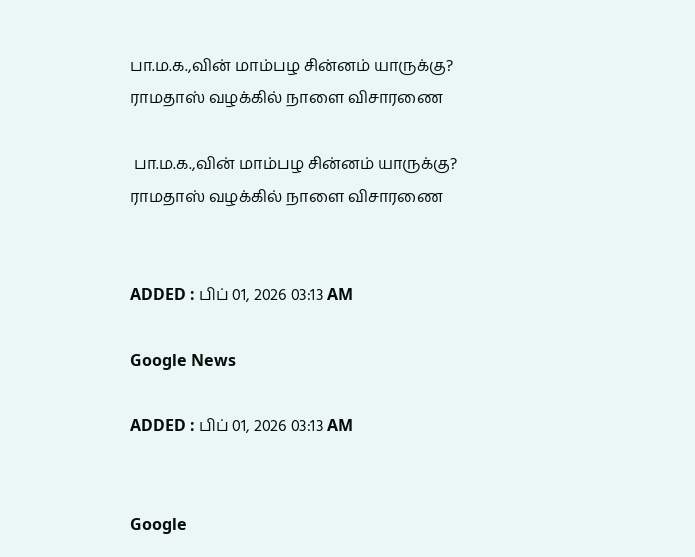பா.ம.க.,வின் மாம்பழ சின்னம் யாருக்கு? ராமதாஸ் வழக்கில் நாளை விசாரணை

 பா.ம.க.,வின் மாம்பழ சின்னம் யாருக்கு? ராமதாஸ் வழக்கில் நாளை விசாரணை


ADDED : பிப் 01, 2026 03:13 AM

Google News

ADDED : பிப் 01, 2026 03:13 AM


Google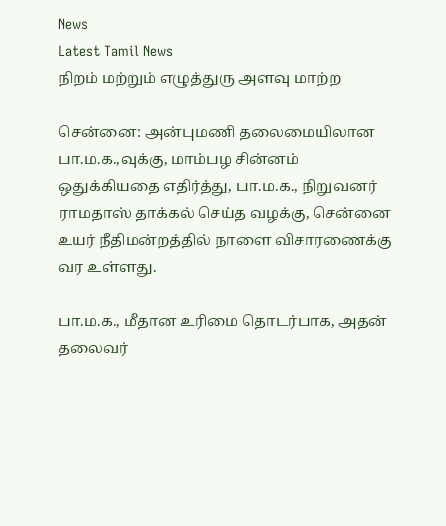News
Latest Tamil News
நிறம் மற்றும் எழுத்துரு அளவு மாற்ற

சென்னை: அன்புமணி தலைமையிலான பா.ம.க.,வுக்கு, மாம்பழ சின்னம் ஒதுக்கியதை எதிர்த்து, பா.ம.க., நிறுவனர் ராமதாஸ் தாக்கல் செய்த வழக்கு, சென்னை உயர் நீதிமன்றத்தில் நாளை விசாரணைக்கு வர உள்ளது.

பா.ம.க., மீதான உரிமை தொடர்பாக, அதன் தலைவர்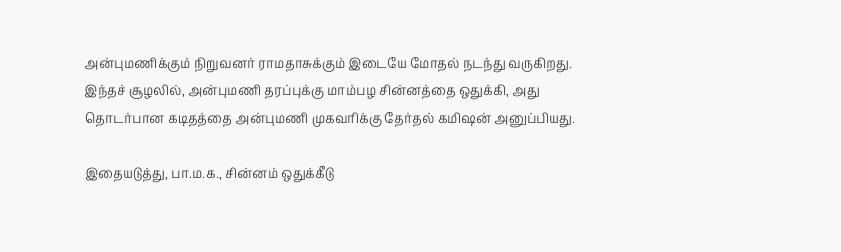அன்புமணிக்கும் நிறுவனர் ராமதாசுக்கும் இடையே மோதல் நடந்து வருகிறது. இந்தச் சூழலில், அன்புமணி தரப்புக்கு மாம்பழ சின்னத்தை ஒதுக்கி, அது தொடர்பான கடிதத்தை அன்புமணி முகவரிக்கு தேர்தல் கமிஷன் அனுப்பியது.

இதையடுத்து, பா.ம.க., சின்னம் ஒதுக்கீடு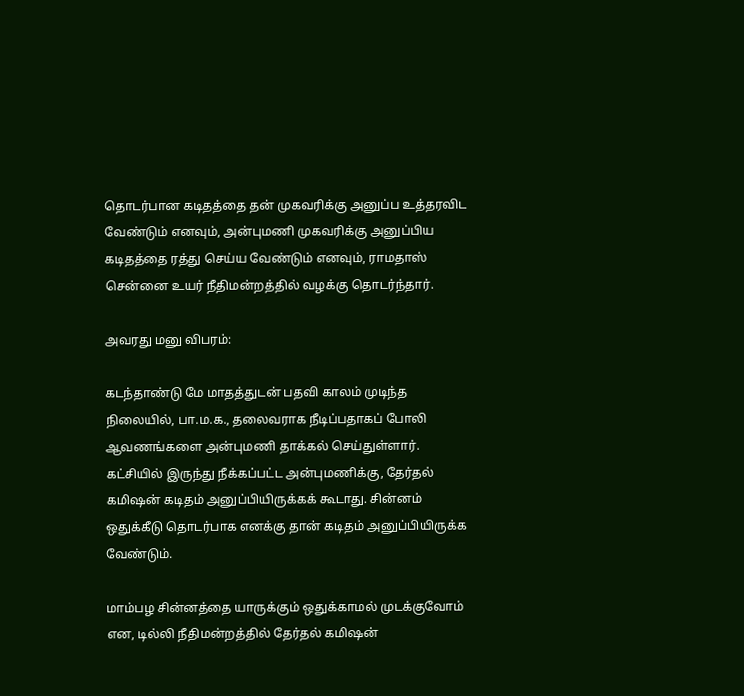தொடர்பான கடிதத்தை தன் முகவரிக்கு அனுப்ப உத்தரவிட வேண்டும் எனவும், அன்புமணி முகவரிக்கு அனுப்பிய கடிதத்தை ரத்து செய்ய வேண்டும் எனவும், ராமதாஸ் சென்னை உயர் நீதிமன்றத்தில் வழக்கு தொடர்ந்தார்.

அவரது மனு விபரம்:

கடந்தாண்டு மே மாதத்துடன் பதவி காலம் முடிந்த நிலையில், பா.ம.க., தலைவராக நீடிப்பதாகப் போலி ஆவணங்களை அன்புமணி தாக்கல் செய்துள்ளார். கட்சியில் இருந்து நீக்கப்பட்ட அன்புமணிக்கு, தேர்தல் கமிஷன் கடிதம் அனுப்பியிருக்கக் கூடாது. சின்னம் ஒதுக்கீடு தொடர்பாக எனக்கு தான் கடிதம் அனுப்பியிருக்க வேண்டும்.

மாம்பழ சின்னத்தை யாருக்கும் ஒதுக்காமல் முடக்குவோம் என, டில்லி நீதிமன்றத்தில் தேர்தல் கமிஷன்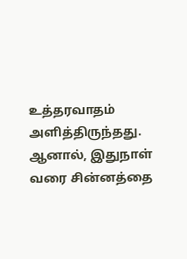உத்தரவாதம் அளித்திருந்தது. ஆனால், இதுநாள் வரை சின்னத்தை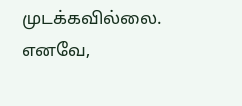முடக்கவில்லை. எனவே,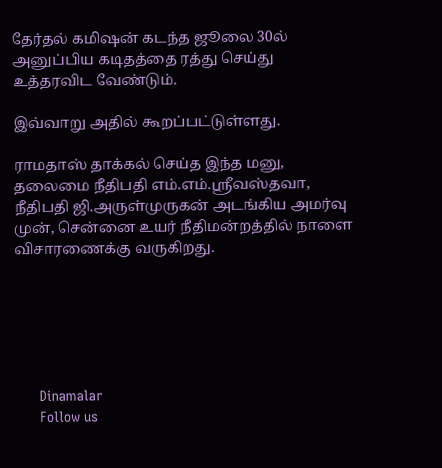தேர்தல் கமிஷன் கடந்த ஜூலை 30ல் அனுப்பிய கடிதத்தை ரத்து செய்து உத்தரவிட வேண்டும்.

இவ்வாறு அதில் கூறப்பட்டுள்ளது.

ராமதாஸ் தாக்கல் செய்த இந்த மனு, தலைமை நீதிபதி எம்.எம்.ஸ்ரீவஸ்தவா, நீதிபதி ஜி.அருள்முருகன் அடங்கிய அமர்வு முன், சென்னை உயர் நீதிமன்றத்தில் நாளை விசாரணைக்கு வருகிறது.






      Dinamalar
      Follow us